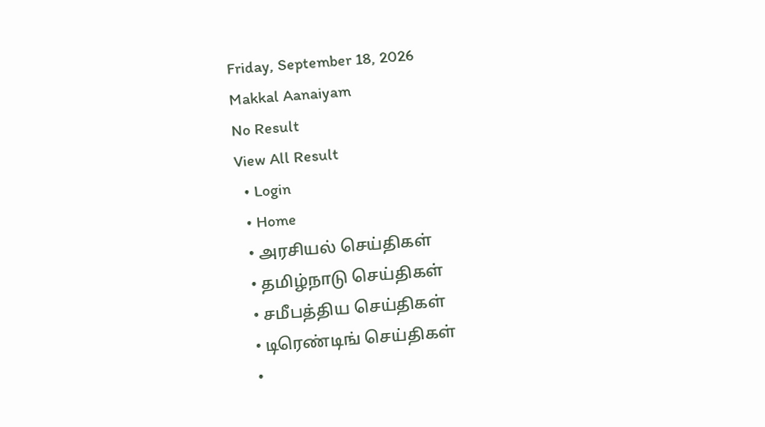Friday, September 18, 2026
Makkal Aanaiyam
No Result
View All Result
  • Login
  • Home
  • அரசியல் செய்திகள்
  • தமிழ்நாடு செய்திகள்
  • சமீபத்திய செய்திகள்
  • டிரெண்டிங் செய்திகள்
  •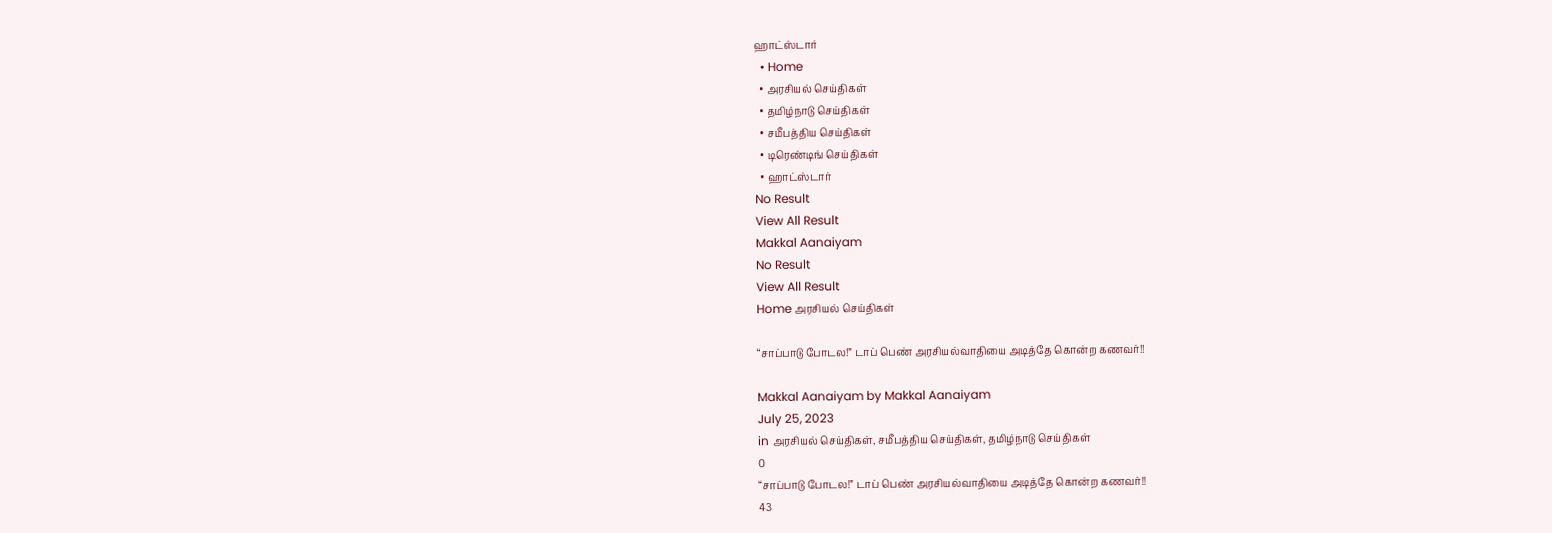ஹாட்ஸ்டார்
  • Home
  • அரசியல் செய்திகள்
  • தமிழ்நாடு செய்திகள்
  • சமீபத்திய செய்திகள்
  • டிரெண்டிங் செய்திகள்
  • ஹாட்ஸ்டார்
No Result
View All Result
Makkal Aanaiyam
No Result
View All Result
Home அரசியல் செய்திகள்

“சாப்பாடு போடல!” டாப் பெண் அரசியல்வாதியை அடித்தே கொன்ற கணவர்!!

Makkal Aanaiyam by Makkal Aanaiyam
July 25, 2023
in அரசியல் செய்திகள், சமீபத்திய செய்திகள், தமிழ்நாடு செய்திகள்
0
“சாப்பாடு போடல!” டாப் பெண் அரசியல்வாதியை அடித்தே கொன்ற கணவர்!!
43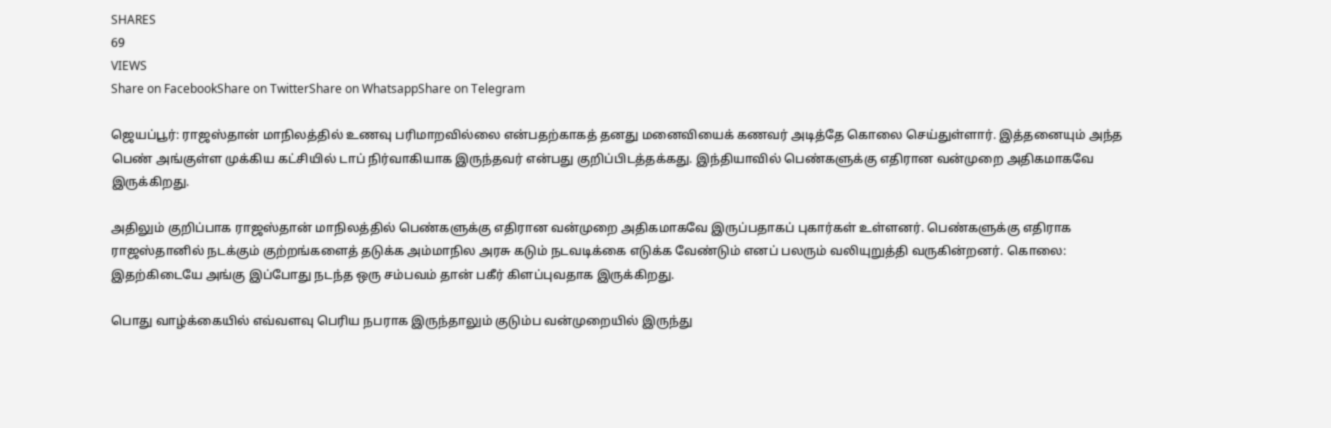SHARES
69
VIEWS
Share on FacebookShare on TwitterShare on WhatsappShare on Telegram

ஜெயப்பூர்: ராஜஸ்தான் மாநிலத்தில் உணவு பரிமாறவில்லை என்பதற்காகத் தனது மனைவியைக் கணவர் அடித்தே கொலை செய்துள்ளார். இத்தனையும் அந்த பெண் அங்குள்ள முக்கிய கட்சியில் டாப் நிர்வாகியாக இருந்தவர் என்பது குறிப்பிடத்தக்கது. இந்தியாவில் பெண்களுக்கு எதிரான வன்முறை அதிகமாகவே இருக்கிறது.

அதிலும் குறிப்பாக ராஜஸ்தான் மாநிலத்தில் பெண்களுக்கு எதிரான வன்முறை அதிகமாகவே இருப்பதாகப் புகார்கள் உள்ளனர். பெண்களுக்கு எதிராக ராஜஸ்தானில் நடக்கும் குற்றங்களைத் தடுக்க அம்மாநில அரசு கடும் நடவடிக்கை எடுக்க வேண்டும் எனப் பலரும் வலியுறுத்தி வருகின்றனர். கொலை: இதற்கிடையே அங்கு இப்போது நடந்த ஒரு சம்பவம் தான் பகீர் கிளப்புவதாக இருக்கிறது.

பொது வாழ்க்கையில் எவ்வளவு பெரிய நபராக இருந்தாலும் குடும்ப வன்முறையில் இருந்து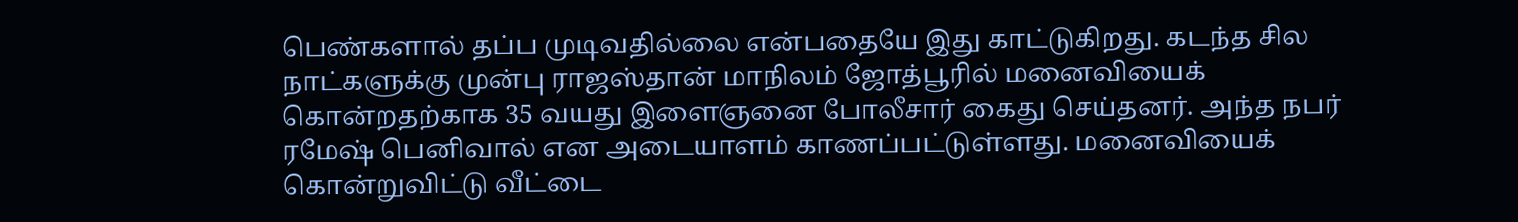பெண்களால் தப்ப முடிவதில்லை என்பதையே இது காட்டுகிறது. கடந்த சில நாட்களுக்கு முன்பு ராஜஸ்தான் மாநிலம் ஜோத்பூரில் மனைவியைக் கொன்றதற்காக 35 வயது இளைஞனை போலீசார் கைது செய்தனர். அந்த நபர் ரமேஷ் பெனிவால் என அடையாளம் காணப்பட்டுள்ளது. மனைவியைக் கொன்றுவிட்டு வீட்டை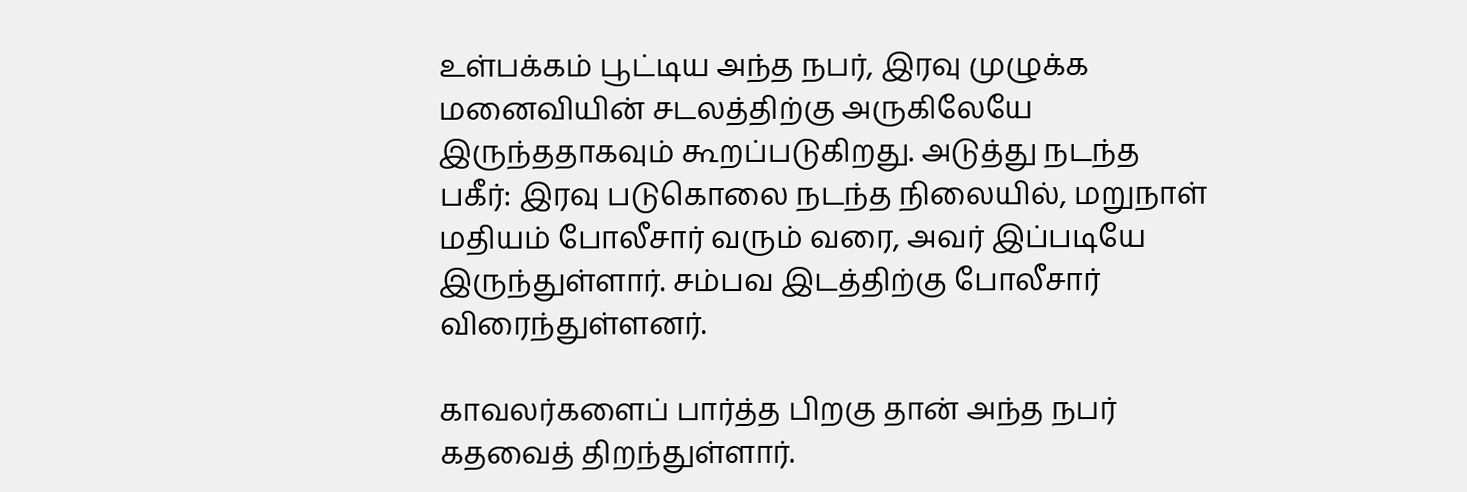உள்பக்கம் பூட்டிய அந்த நபர், இரவு முழுக்க மனைவியின் சடலத்திற்கு அருகிலேயே இருந்ததாகவும் கூறப்படுகிறது. அடுத்து நடந்த பகீர்: இரவு படுகொலை நடந்த நிலையில், மறுநாள் மதியம் போலீசார் வரும் வரை, அவர் இப்படியே இருந்துள்ளார். சம்பவ இடத்திற்கு போலீசார் விரைந்துள்ளனர்.

காவலர்களைப் பார்த்த பிறகு தான் அந்த நபர் கதவைத் திறந்துள்ளார்.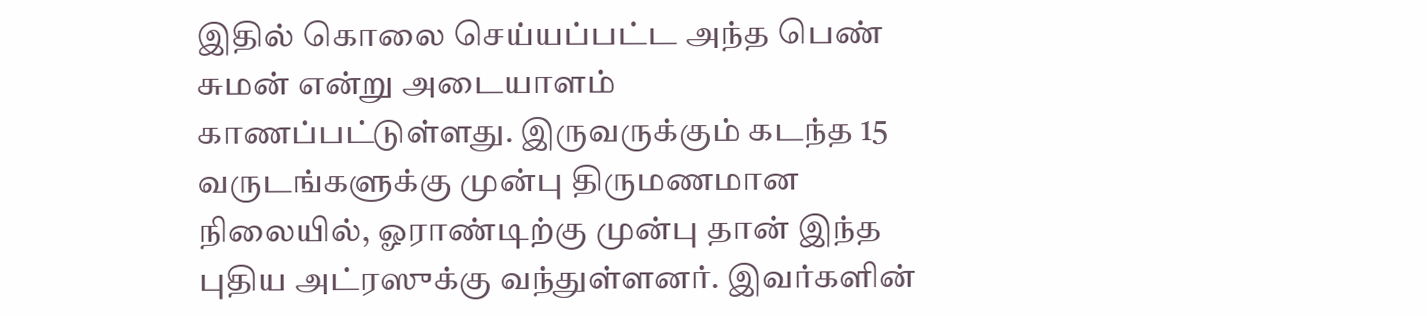இதில் கொலை செய்யப்பட்ட அந்த பெண் சுமன் என்று அடையாளம் காணப்பட்டுள்ளது. இருவருக்கும் கடந்த 15 வருடங்களுக்கு முன்பு திருமணமான நிலையில், ஓராண்டிற்கு முன்பு தான் இந்த புதிய அட்ரஸுக்கு வந்துள்ளனர். இவர்களின்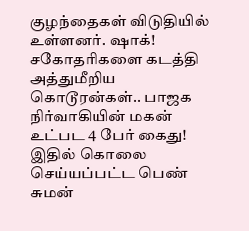குழந்தைகள் விடுதியில் உள்ளனர். ஷாக்! சகோதரிகளை கடத்தி அத்துமீறிய கொடூரன்கள்.. பாஜக நிர்வாகியின் மகன் உட்பட 4 பேர் கைது! இதில் கொலை செய்யப்பட்ட பெண் சுமன்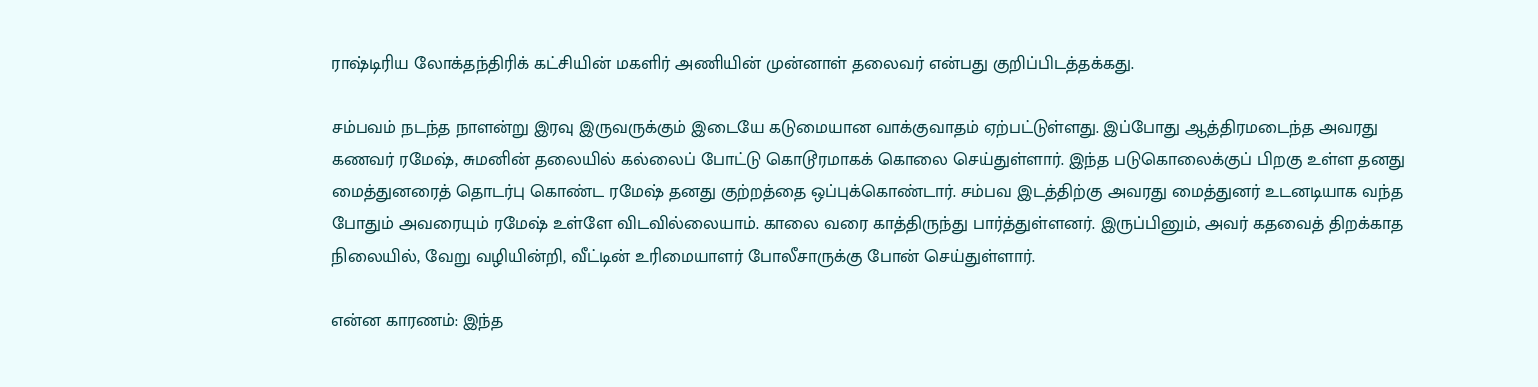ராஷ்டிரிய லோக்தந்திரிக் கட்சியின் மகளிர் அணியின் முன்னாள் தலைவர் என்பது குறிப்பிடத்தக்கது.

சம்பவம் நடந்த நாளன்று இரவு இருவருக்கும் இடையே கடுமையான வாக்குவாதம் ஏற்பட்டுள்ளது. இப்போது ஆத்திரமடைந்த அவரது கணவர் ரமேஷ், சுமனின் தலையில் கல்லைப் போட்டு கொடூரமாகக் கொலை செய்துள்ளார். இந்த படுகொலைக்குப் பிறகு உள்ள தனது மைத்துனரைத் தொடர்பு கொண்ட ரமேஷ் தனது குற்றத்தை ஒப்புக்கொண்டார். சம்பவ இடத்திற்கு அவரது மைத்துனர் உடனடியாக வந்த போதும் அவரையும் ரமேஷ் உள்ளே விடவில்லையாம். காலை வரை காத்திருந்து பார்த்துள்ளனர். இருப்பினும், அவர் கதவைத் திறக்காத நிலையில், வேறு வழியின்றி, வீட்டின் உரிமையாளர் போலீசாருக்கு போன் செய்துள்ளார்.

என்ன காரணம்: இந்த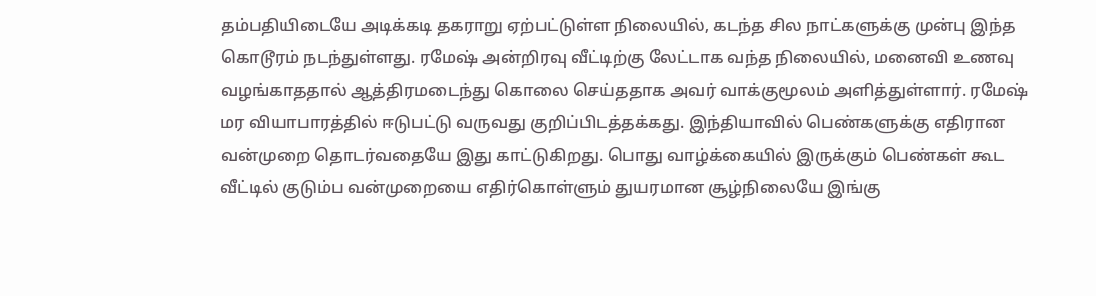தம்பதியிடையே அடிக்கடி தகராறு ஏற்பட்டுள்ள நிலையில், கடந்த சில நாட்களுக்கு முன்பு இந்த கொடூரம் நடந்துள்ளது. ரமேஷ் அன்றிரவு வீட்டிற்கு லேட்டாக வந்த நிலையில், மனைவி உணவு வழங்காததால் ஆத்திரமடைந்து கொலை செய்ததாக அவர் வாக்குமூலம் அளித்துள்ளார். ரமேஷ் மர வியாபாரத்தில் ஈடுபட்டு வருவது குறிப்பிடத்தக்கது. இந்தியாவில் பெண்களுக்கு எதிரான வன்முறை தொடர்வதையே இது காட்டுகிறது. பொது வாழ்க்கையில் இருக்கும் பெண்கள் கூட வீட்டில் குடும்ப வன்முறையை எதிர்கொள்ளும் துயரமான சூழ்நிலையே இங்கு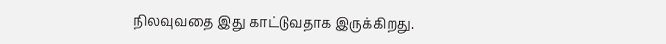நிலவுவதை இது காட்டுவதாக இருக்கிறது.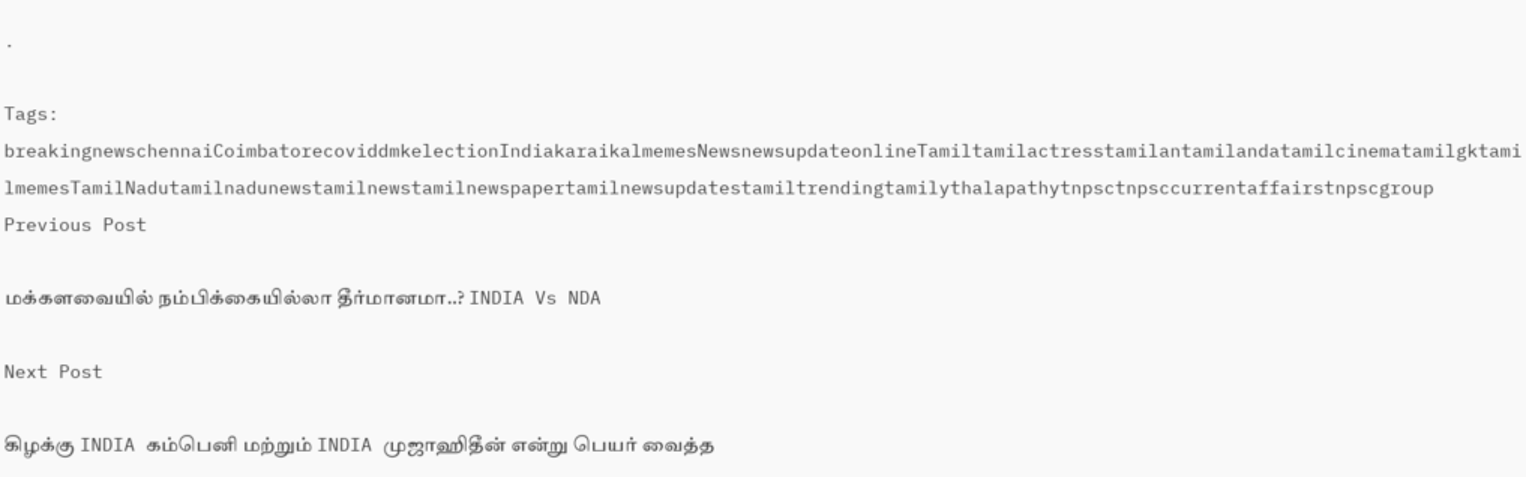.

Tags: breakingnewschennaiCoimbatorecoviddmkelectionIndiakaraikalmemesNewsnewsupdateonlineTamiltamilactresstamilantamilandatamilcinematamilgktamilmemesTamilNadutamilnadunewstamilnewstamilnewspapertamilnewsupdatestamiltrendingtamilythalapathytnpsctnpsccurrentaffairstnpscgroup
Previous Post

மக்களவையில் நம்பிக்கையில்லா தீர்மானமா..? INDIA Vs NDA

Next Post

கிழக்கு INDIA கம்பெனி மற்றும் INDIA முஜாஹிதீன் என்று பெயர் வைத்த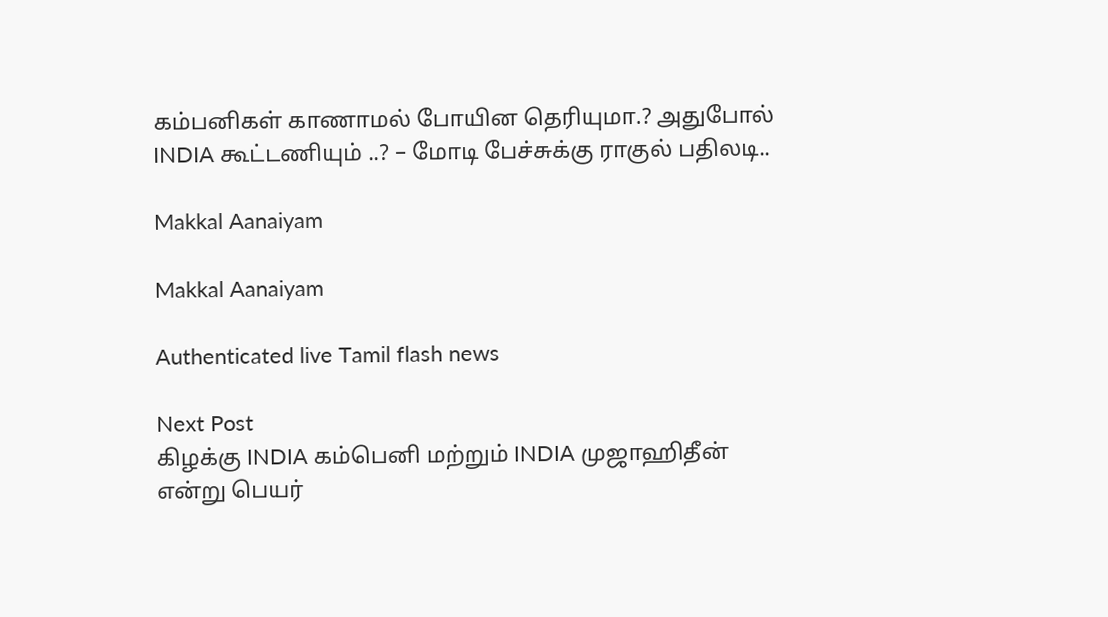கம்பனிகள் காணாமல் போயின தெரியுமா.? அதுபோல் INDIA கூட்டணியும் ..? – மோடி பேச்சுக்கு ராகுல் பதிலடி..

Makkal Aanaiyam

Makkal Aanaiyam

Authenticated live Tamil flash news

Next Post
கிழக்கு INDIA கம்பெனி மற்றும் INDIA முஜாஹிதீன் என்று பெயர்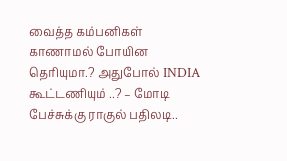வைத்த கம்பனிகள் காணாமல் போயின தெரியுமா.? அதுபோல் INDIA கூட்டணியும் ..? – மோடி பேச்சுக்கு ராகுல் பதிலடி..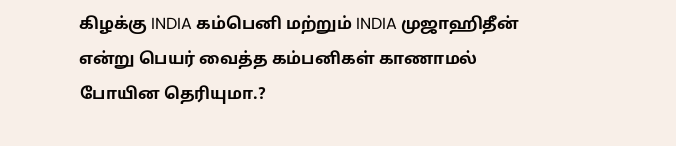கிழக்கு INDIA கம்பெனி மற்றும் INDIA முஜாஹிதீன் என்று பெயர் வைத்த கம்பனிகள் காணாமல் போயின தெரியுமா.?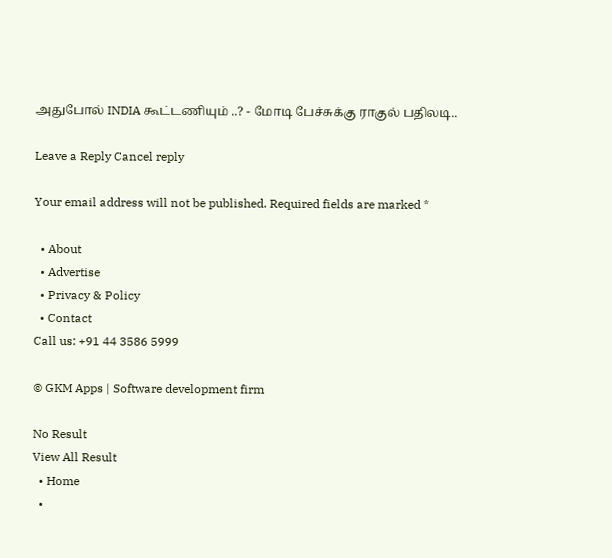அதுபோல் INDIA கூட்டணியும் ..? - மோடி பேச்சுக்கு ராகுல் பதிலடி..

Leave a Reply Cancel reply

Your email address will not be published. Required fields are marked *

  • About
  • Advertise
  • Privacy & Policy
  • Contact
Call us: +91 44 3586 5999

© GKM Apps | Software development firm

No Result
View All Result
  • Home
  •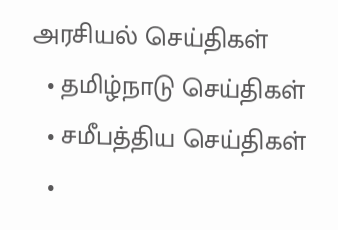அரசியல் செய்திகள்
  • தமிழ்நாடு செய்திகள்
  • சமீபத்திய செய்திகள்
  •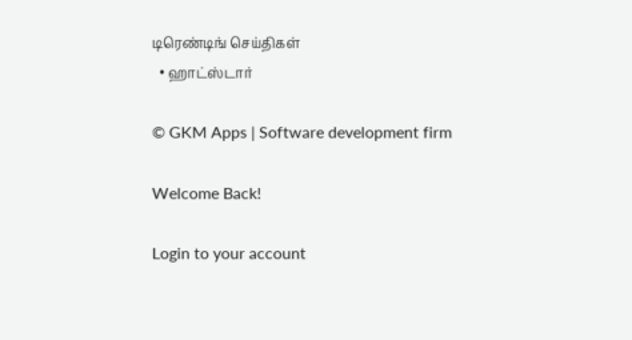டிரெண்டிங் செய்திகள்
  • ஹாட்ஸ்டார்

© GKM Apps | Software development firm

Welcome Back!

Login to your account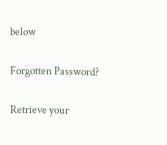below

Forgotten Password?

Retrieve your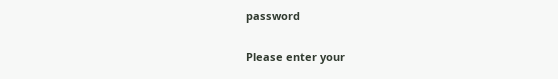password

Please enter your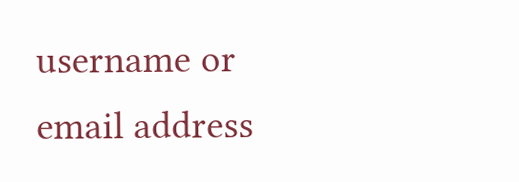username or email address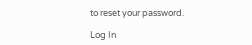to reset your password.

Log In